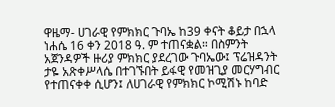ዋዜማ- ሀገራዊ የምክክር ጉባኤ ከ39 ቀናት ቆይታ በኋላ ነሐሴ 16 ቀን 2018 ዓ. ም ተጠናቋል። በስምንት አጀንዳዎች ዙሪያ ምክክር ያደረገው ጉባኤው፤ ፕሬዝዳንት ታዬ አጽቀሥላሴ በተገኙበት ይፋዊ የመዝጊያ መርሃግብር የተጠናቀቀ ሲሆን፤ ለሀገራዊ የምክክር ኮሚሽኑ ከባድ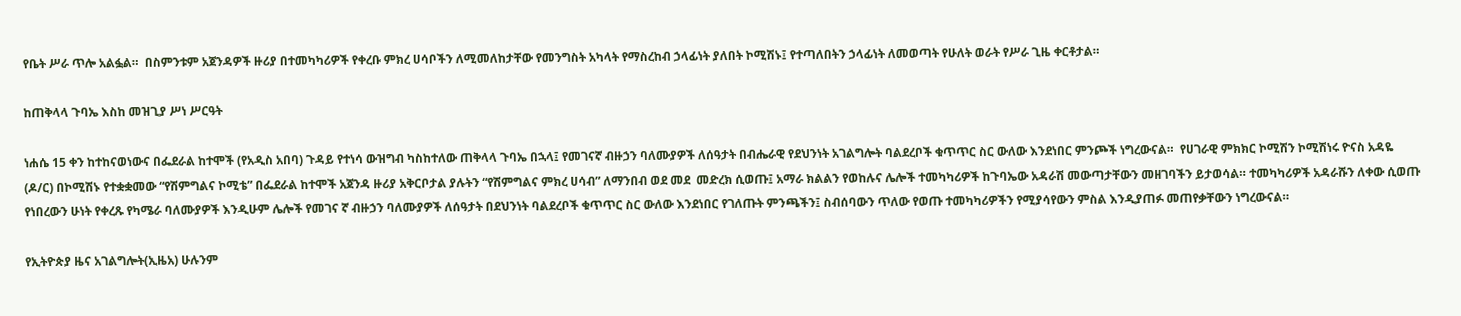የቤት ሥራ ጥሎ አልፏል።  በስምንቱም አጀንዳዎች ዙሪያ በተመካካሪዎች የቀረቡ ምክረ ሀሳቦችን ለሚመለከታቸው የመንግስት አካላት የማስረከብ ኃላፊነት ያለበት ኮሚሽኑ፤ የተጣለበትን ኃላፊነት ለመወጣት የሁለት ወራት የሥራ ጊዜ ቀርቶታል።

ከጠቅላላ ጉባኤ እስከ መዝጊያ ሥነ ሥርዓት

ነሐሴ 15 ቀን ከተከናወነውና በፌደራል ከተሞች (የአዲስ አበባ) ጉዳይ የተነሳ ውዝግብ ካስከተለው ጠቅላላ ጉባኤ በኋላ፤ የመገናኛ ብዙኃን ባለሙያዎች ለሰዓታት በብሔራዊ የደህንነት አገልግሎት ባልደረቦች ቁጥጥር ስር ውለው እንደነበር ምንጮች ነግረውናል።  የሀገራዊ ምክክር ኮሚሽን ኮሚሽነሩ ዮናስ አዳዬ (ዶ/ር) በኮሚሽኑ የተቋቋመው “የሽምግልና ኮሚቴ” በፌደራል ከተሞች አጀንዳ ዙሪያ አቅርቦታል ያሉትን “የሽምግልና ምክረ ሀሳብ” ለማንበብ ወደ መደ  መድረክ ሲወጡ፤ አማራ ክልልን የወከሉና ሌሎች ተመካካሪዎች ከጉባኤው አዳራሽ መውጣታቸውን መዘገባችን ይታወሳል። ተመካካሪዎች አዳራሹን ለቀው ሲወጡ የነበረውን ሁነት የቀረጹ የካሜራ ባለሙያዎች እንዲሁም ሌሎች የመገና ኛ ብዙኃን ባለሙያዎች ለሰዓታት በደህንነት ባልደረቦች ቁጥጥር ስር ውለው እንደነበር የገለጡት ምንጫችን፤ ስብሰባውን ጥለው የወጡ ተመካካሪዎችን የሚያሳየውን ምስል እንዲያጠፉ መጠየቃቸውን ነግረውናል።

የኢትዮጵያ ዜና አገልግሎት(ኢዜአ) ሁሉንም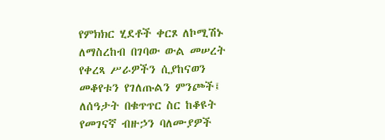የምክክር ሂደቶች ቀርጾ ለኮሚሽኑ ለማስረከብ በገባው ውል መሠረት የቀረጻ ሥራዎችን ሲያከናወን መቆየቱን የገለጡልን ምንጮች፤ ለሰዓታት በቁጥጥር ስር ከቆዩት የመገናኛ ብዙኃን ባለሙያዎች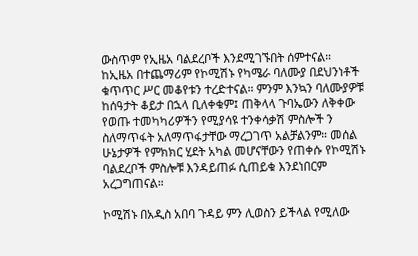ውስጥም የኢዜአ ባልደረቦች እንደሚገኙበት ሰምተናል። ከኢዜአ በተጨማሪም የኮሚሽኑ የካሜራ ባለሙያ በደህንነቶች ቁጥጥር ሥር መቆየቱን ተረድተናል። ምንም እንኳን ባለሙያዎቹ ከሰዓታት ቆይታ በኋላ ቢለቀቁም፤ ጠቅላላ ጉባኤውን ለቅቀው የወጡ ተመካካሪዎችን የሚያሳዩ ተንቀሳቃሽ ምስሎች ን ስለማጥፋት አለማጥፋታቸው ማረጋገጥ አልቻልንም። መሰል ሁኔታዎች የምክክር ሂደት አካል መሆናቸውን የጠቀሱ የኮሚሽኑ ባልደረቦች ምስሎቹ እንዳይጠፉ ሲጠይቁ እንደነበርም አረጋግጠናል።

ኮሚሽኑ በአዲስ አበባ ጉዳይ ምን ሊወስን ይችላል የሚለው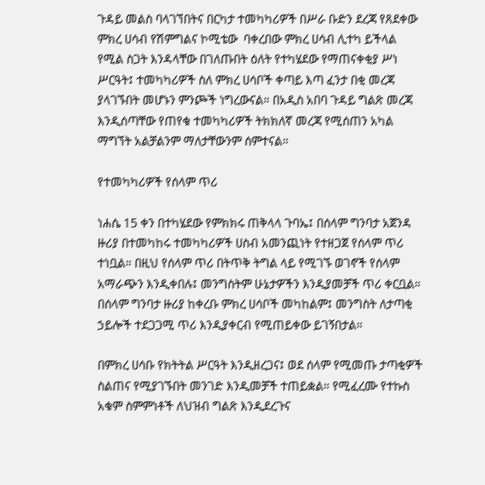ጉዳይ መልስ ባላገኘበትና በርካታ ተመካካሪዎች በሥራ ቡድን ደረጃ የጸደቀው ምክረ ሀሳብ የሽምግልና ኮሚቴው  ባቀረበው ምክረ ሀሳብ ሊተካ ይችላል የሚል ስጋት እንዳላቸው በገለጡበት ዕለት የተካሄደው የማጠናቀቂያ ሥነ ሥርዓት፤ ተመካካሪዎች ስለ ምክረ ሀሳቦች ቀጣይ እጣ ፈንታ በቂ መረጃ ያላገኙበት መሆኑን ምንጮች ነግረውናል። በአዲስ አበባ ጉዳይ ግልጽ መረጃ እንዲሰጣቸው የጠየቁ ተመካካሪዎች ትክክለኛ መረጃ የሚሰጠን አካል ማግኘት አልቻልንም ማለታቸውንም ሰምተናል።

የተመካካሪዎች የሰላም ጥሪ

ነሐሴ 15 ቀን በተካሄደው የምክክሩ ጠቅላላ ጉባኤ፤ በሰላም ግንባታ አጀንዳ ዙሪያ በተመካከሩ ተመካካሪዎች ሀስብ አመንጪነት የተዘጋጀ የሰላም ጥሪ ተነቧል። በዚህ የሰላም ጥሪ በትጥቅ ትግል ላይ የሚገኙ ወገኖች የሰላም አማራጭን እንዲቀበሉ፤ መንግስትም ሁኔታዎችን እንዲያመቻች ጥሪ ቀርቧል። በሰላም ግንባታ ዙሪያ ከቀረቡ ምክረ ሀሳቦች መካከልም፤ መንግስት ለታጣቂ ኃይሎች ተደጋጋሚ ጥሪ እንዲያቀርብ የሚጠይቀው ይገኝበታል።

በምክረ ሀሳቡ የክትትል ሥርዓት እንዲዘረጋና፤ ወደ ሰላም የሚመጡ ታጣቂዎች ስልጠና የሚያገኙበት መንገድ እንዲመቻች ተጠይቋል። የሚፈረሙ የተኩስ አቁም ስምምነቶች ለህዝብ ግልጽ እንዲደረጉና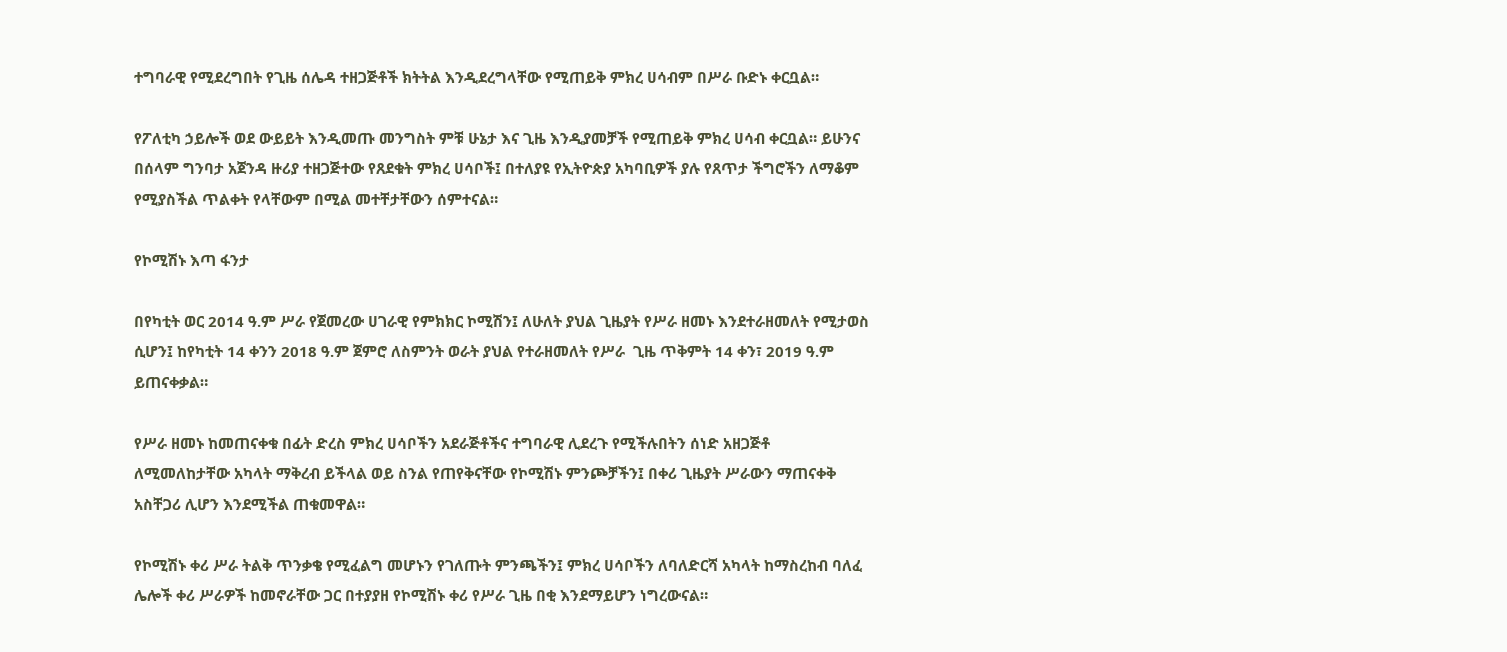ተግባራዊ የሚደረግበት የጊዜ ሰሌዳ ተዘጋጅቶች ክትትል እንዲደረግላቸው የሚጠይቅ ምክረ ሀሳብም በሥራ ቡድኑ ቀርቧል።

የፖለቲካ ኃይሎች ወደ ውይይት እንዲመጡ መንግስት ምቹ ሁኔታ እና ጊዜ እንዲያመቻች የሚጠይቅ ምክረ ሀሳብ ቀርቧል። ይሁንና በሰላም ግንባታ አጀንዳ ዙሪያ ተዘጋጅተው የጸደቁት ምክረ ሀሳቦች፤ በተለያዩ የኢትዮጵያ አካባቢዎች ያሉ የጸጥታ ችግሮችን ለማቆም የሚያስችል ጥልቀት የላቸውም በሚል መተቸታቸውን ሰምተናል።

የኮሚሽኑ እጣ ፋንታ

በየካቲት ወር 2014 ዓ.ም ሥራ የጀመረው ሀገራዊ የምክክር ኮሚሽን፤ ለሁለት ያህል ጊዜያት የሥራ ዘመኑ እንደተራዘመለት የሚታወስ ሲሆን፤ ከየካቲት 14 ቀንን 2018 ዓ.ም ጀምሮ ለስምንት ወራት ያህል የተራዘመለት የሥራ  ጊዜ ጥቅምት 14 ቀን፣ 2019 ዓ.ም ይጠናቀቃል።

የሥራ ዘመኑ ከመጠናቀቁ በፊት ድረስ ምክረ ሀሳቦችን አደራጅቶችና ተግባራዊ ሊደረጉ የሚችሉበትን ሰነድ አዘጋጅቶ  ለሚመለከታቸው አካላት ማቅረብ ይችላል ወይ ስንል የጠየቅናቸው የኮሚሽኑ ምንጮቻችን፤ በቀሪ ጊዜያት ሥራውን ማጠናቀቅ አስቸጋሪ ሊሆን እንደሚችል ጠቁመዋል።

የኮሚሽኑ ቀሪ ሥራ ትልቅ ጥንቃቄ የሚፈልግ መሆኑን የገለጡት ምንጫችን፤ ምክረ ሀሳቦችን ለባለድርሻ አካላት ከማስረከብ ባለፈ ሌሎች ቀሪ ሥራዎች ከመኖራቸው ጋር በተያያዘ የኮሚሽኑ ቀሪ የሥራ ጊዜ በቂ እንደማይሆን ነግረውናል።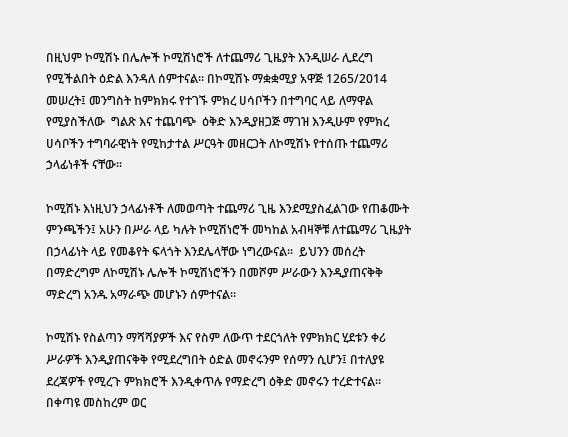በዚህም ኮሚሽኑ በሌሎች ኮሚሽነሮች ለተጨማሪ ጊዜያት እንዲሠራ ሊደረግ የሚችልበት ዕድል እንዳለ ሰምተናል። በኮሚሽኑ ማቋቋሚያ አዋጅ 1265/2014 መሠረት፤ መንግስት ከምክክሩ የተገኙ ምክረ ሀሳቦችን በተግባር ላይ ለማዋል የሚያስችለው  ግልጽ እና ተጨባጭ  ዕቅድ እንዲያዘጋጅ ማገዝ እንዲሁም የምክረ ሀሳቦችን ተግባራዊነት የሚከታተል ሥርዓት መዘርጋት ለኮሚሽኑ የተሰጡ ተጨማሪ ኃላፊነቶች ናቸው።

ኮሚሽኑ እነዚህን ኃላፊነቶች ለመወጣት ተጨማሪ ጊዜ እንደሚያስፈልገው የጠቆሙት ምንጫችን፤ አሁን በሥራ ላይ ካሉት ኮሚሽነሮች መካከል አብዛኞቹ ለተጨማሪ ጊዜያት በኃላፊነት ላይ የመቆየት ፍላጎት እንደሌላቸው ነግረውናል።  ይህንን መሰረት በማድረግም ለኮሚሽኑ ሌሎች ኮሚሽነሮችን በመሾም ሥራውን እንዲያጠናቅቅ ማድረግ አንዱ አማራጭ መሆኑን ሰምተናል።

ኮሚሽኑ የስልጣን ማሻሻያዎች እና የስም ለውጥ ተደርጎለት የምክክር ሂደቱን ቀሪ ሥራዎች እንዲያጠናቅቅ የሚደረግበት ዕድል መኖሩንም የሰማን ሲሆን፤ በተለያዩ ደረጃዎች የሚረጉ ምክክሮች እንዲቀጥሉ የማድረግ ዕቅድ መኖሩን ተረድተናል። በቀጣዩ መስከረም ወር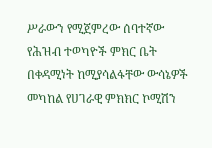ሥራውን የሚጀምረው ሰባተኛው የሕዝብ ተወካዮች ምክር ቤት በቀዳሚነት ከሚያሳልፋቸው ውሳኔዎች መካከል የሀገራዊ ምክክር ኮሚሽን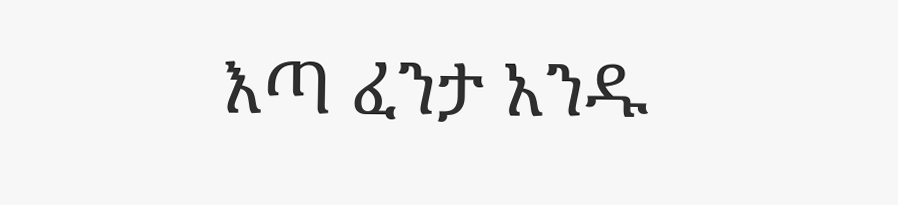እጣ ፈንታ አንዱ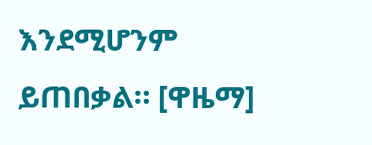እንደሚሆንም  ይጠበቃል። [ዋዜማ]